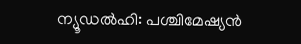ന്യൂഡൽഹി: പശ്ചിമേഷ്യൻ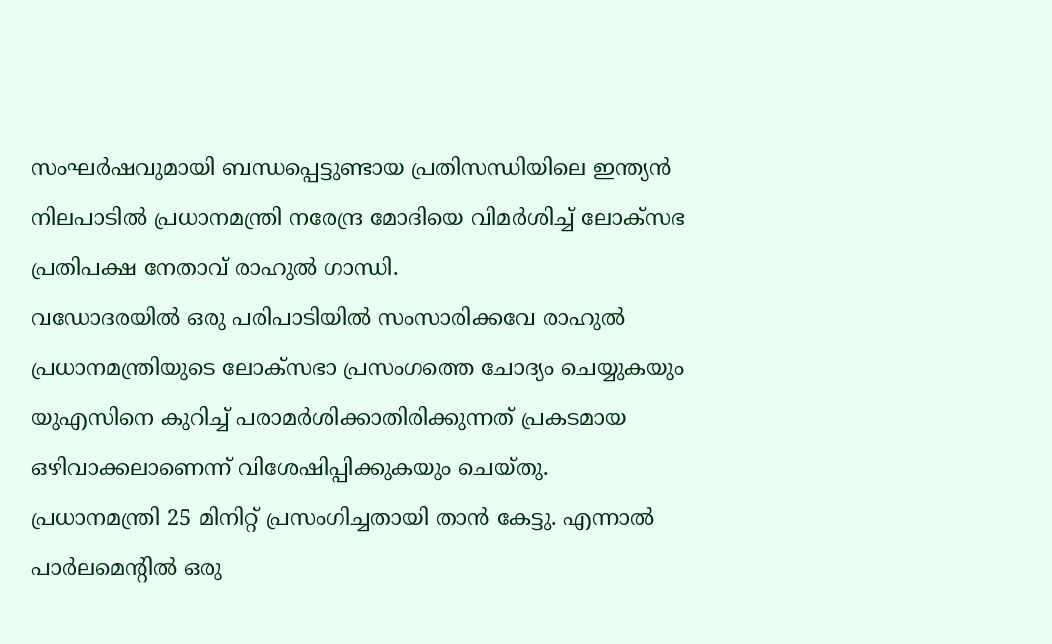സംഘർഷവുമായി ബന്ധപ്പെട്ടുണ്ടായ പ്രതിസന്ധിയിലെ ഇന്ത്യൻ നിലപാടിൽ പ്രധാനമന്ത്രി നരേന്ദ്ര മോദിയെ വിമർശിച്ച് ലോക്സഭ പ്രതിപക്ഷ നേതാവ് രാഹുൽ ഗാന്ധി.
വഡോദരയിൽ ഒരു പരിപാടിയിൽ സംസാരിക്കവേ രാഹുൽ പ്രധാനമന്ത്രിയുടെ ലോക്സഭാ പ്രസംഗത്തെ ചോദ്യം ചെയ്യുകയും യുഎസിനെ കുറിച്ച് പരാമർശിക്കാതിരിക്കുന്നത് പ്രകടമായ ഒഴിവാക്കലാണെന്ന് വിശേഷിപ്പിക്കുകയും ചെയ്തു.
പ്രധാനമന്ത്രി 25 മിനിറ്റ് പ്രസംഗിച്ചതായി താൻ കേട്ടു. എന്നാൽ പാർലമെന്റിൽ ഒരു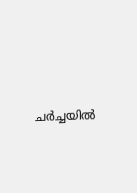ചർച്ചയിൽ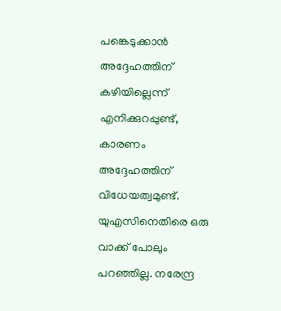പങ്കെടുക്കാൻ അദ്ദേഹത്തിന് കഴിയില്ലെന്ന് എനിക്കുറപ്പുണ്ട്, കാരണം അദ്ദേഹത്തിന് വിധേയത്വമുണ്ട്. യുഎസിനെതിരെ ഒരു വാക്ക് പോലും പറഞ്ഞില്ല. നരേന്ദ്ര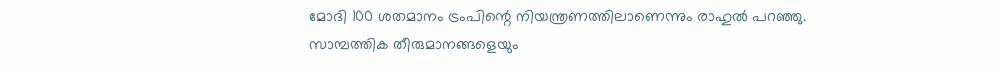മോദി 100 ശതമാനം ട്രംപിന്റെ നിയന്ത്രണത്തിലാണെന്നും രാഹുൽ പറഞ്ഞു.
സാമ്പത്തിക തീരുമാനങ്ങളെയും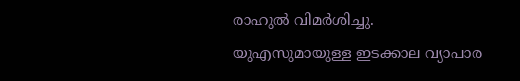രാഹുൽ വിമർശിച്ചു. യുഎസുമായുള്ള ഇടക്കാല വ്യാപാര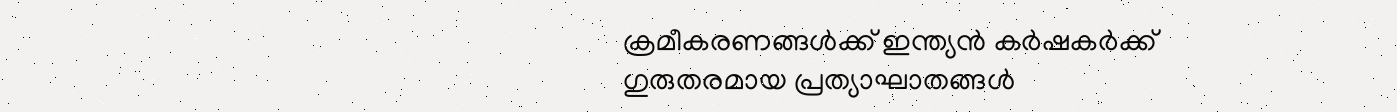ക്രമീകരണങ്ങൾക്ക് ഇന്ത്യൻ കർഷകർക്ക് ഗുരുതരമായ പ്രത്യാഘാതങ്ങൾ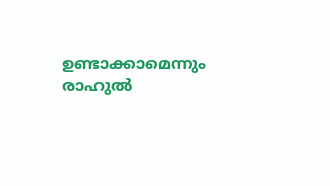ഉണ്ടാക്കാമെന്നും രാഹുൽ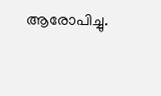ആരോപിച്ചു.